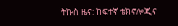ትኩስ ዜና: ከፍተኛ ቴክኖሎጂና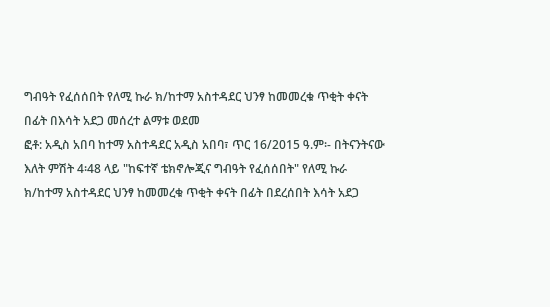ግብዓት የፈሰሰበት የለሚ ኩራ ክ/ከተማ አስተዳደር ህንፃ ከመመረቁ ጥቂት ቀናት በፊት በእሳት አደጋ መሰረተ ልማቱ ወደመ
ፎቶ: አዲስ አበባ ከተማ አስተዳደር አዲስ አበባ፣ ጥር 16/2015 ዓ.ም፡- በትናንትናው እለት ምሽት 4፡48 ላይ "ከፍተኛ ቴክኖሎጂና ግብዓት የፈሰሰበት" የለሚ ኩራ ክ/ከተማ አስተዳደር ህንፃ ከመመረቁ ጥቂት ቀናት በፊት በደረሰበት እሳት አደጋ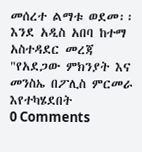መሰረተ ልማቱ ወደመ፡፡ እንደ አዲስ አበባ ከተማ አስተዳደር መረጃ "የአደጋው ምክንያት እና መንስኤ በፖሊስ ምርመራ እየተካሄደበት
0 Comments